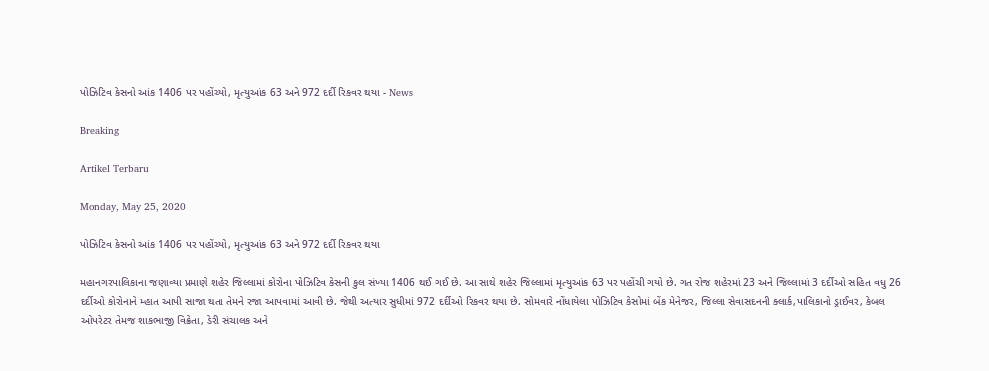પોઝિટિવ કેસનો આંક 1406 પર પહોંચ્યો, મૃત્યુઆંક 63 અને 972 દર્દી રિકવર થયા - News

Breaking

Artikel Terbaru

Monday, May 25, 2020

પોઝિટિવ કેસનો આંક 1406 પર પહોંચ્યો, મૃત્યુઆંક 63 અને 972 દર્દી રિકવર થયા

મહાનગરપાલિકાના જણાવ્યા પ્રમાણે શહેર જિલ્લામાં કોરોના પોઝિટિવ કેસની કુલ સંખ્યા 1406 થઈ ગઈ છે. આ સાથે શહેર જિલ્લામાં મૃત્યુઆંક 63 પર પહોંચી ગયો છે. ગત રોજ શહેરમાં 23 અને જિલ્લામાં 3 દર્દીઓ સહિત વધુ 26 દર્દીઓ કોરોનાને મ્હાત આપી સાજા થતા તેમને રજા આપવામાં આવી છે. જેથી અત્યાર સુધીમાં 972 દર્દીઓ રિકવર થયા છે. સોમવારે નોંધાયેલા પોઝિટિવ કેસોમાં બેંક મેનેજર, જિલ્લા સેવાસદનની ક્લાર્ક,પાલિકાનો ડ્રાઈવર, કેબલ ઓપરેટર તેમજ શાકભાજી વિક્રેતા, ડેરી સંચાલક અને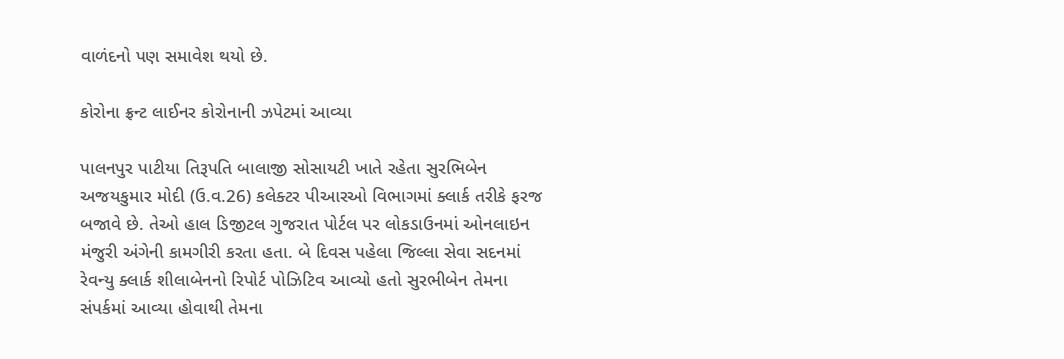વાળંદનો પણ સમાવેશ થયો છે.

કોરોના ફ્રન્ટ લાઈનર કોરોનાની ઝપેટમાં આવ્યા

પાલનપુર પાટીયા ‌તિરૂપ‌તિ બાલાજી સોસાયટી ખાતે રહેતા સુર‌ભિબેન અજયકુમાર મોદી (ઉ.વ.26) કલેક્ટર પીઆરઓ ‌વિભાગમાં ક્લાર્ક તરીકે ફરજ બજાવે છે. તેઓ હાલ ‌‌ડિજીટલ ગુજરાત પોર્ટલ પર લોકડાઉનમાં ઓનલાઇન મંજુરી અંગેની કામગીરી કરતા હતા. બે દિવસ પહેલા જિલ્લા સેવા સદનમાં રેવન્યુ ક્લાર્ક શીલાબેનનો રિપોર્ટ પોઝિટિવ આવ્યો હતો સુરભીબેન તેમના સંપર્કમાં આવ્યા હોવાથી તેમના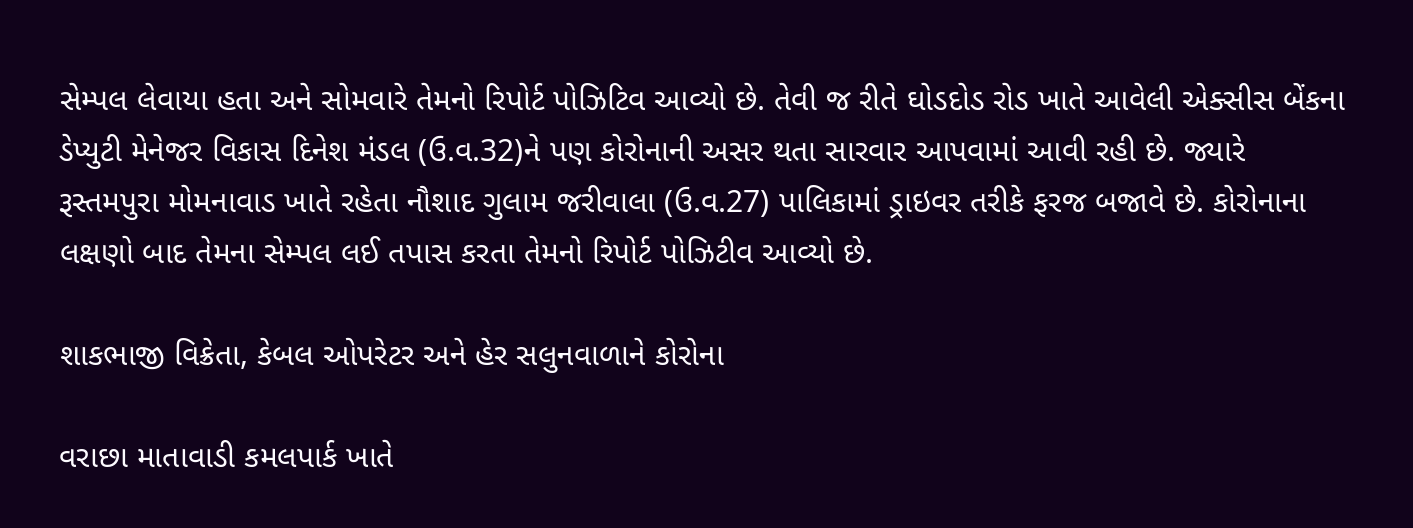સેમ્પલ લેવાયા હતા અને સોમવારે તેમનો રિપોર્ટ પોઝિટિવ આવ્યો છે. તેવી જ રીતે ઘોડદોડ રોડ ખાતે આવેલી એક્સીસ બેંકના ડેપ્યુટી મેનેજર ‌વિકાસ ‌દિનેશ મંડલ (ઉ.વ.32)ને પણ કોરોનાની અસર થતા સારવાર આપવામાં આવી રહી છે. જ્યારે રૂસ્તમપુરા મોમનાવાડ ખાતે રહેતા નૌશાદ ગુલામ જરીવાલા (ઉ.વ.27) પાલિકામાં ડ્રાઇવર તરીકે ફરજ બજાવે છે. કોરોનાના લક્ષણો બાદ તેમના સેમ્પલ લઈ તપાસ કરતા તેમનો રિપોર્ટ પો‌ઝિટીવ આવ્યો છે.

શાકભાજી ‌વિક્રેતા, કેબલ ઓપરેટર અને ‌હેર સલુનવાળાને કોરોના

વરાછા માતાવાડી કમલપાર્ક ખાતે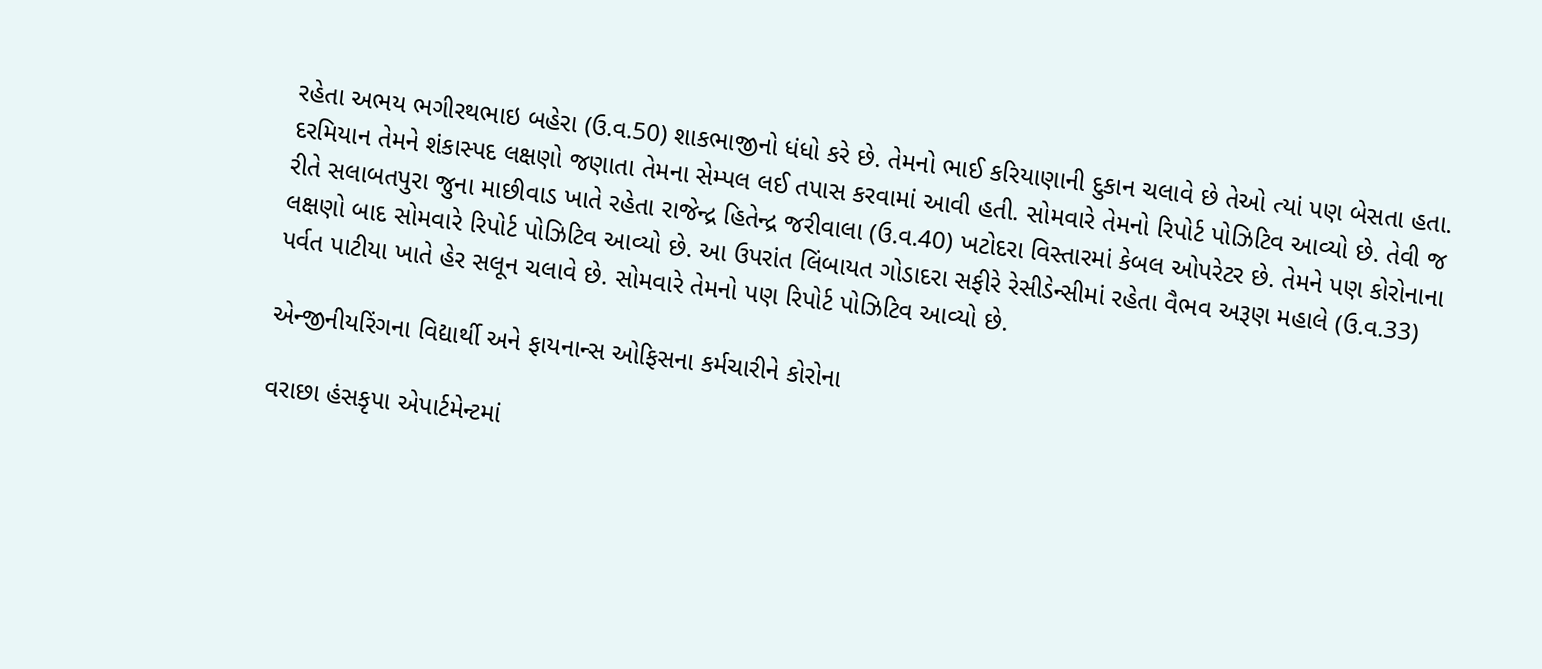રહેતા અભય ભગીરથભાઇ બહેરા (ઉ.વ.50) શાકભાજીનો ધંધો કરે છે. તેમનો ભાઈ કરિયાણાની દુકાન ચલાવે છે તેઓ ત્યાં પણ બેસતા હતા. દરમિયાન તેમને શંકાસ્પદ લક્ષણો જણાતા તેમના સેમ્પલ લઈ તપાસ કરવામાં આવી હતી. સોમવારે તેમનો રિપોર્ટ પોઝિટિવ આવ્યો છે. તેવી જ રીતે સલાબતપુરા જુના માછીવાડ ખાતે રહેતા રાજેન્દ્ર ‌હિતેન્દ્ર જરીવાલા (ઉ.વ.40) ખટોદરા ‌વિસ્તારમાં કેબલ ઓપરેટર છે. તેમને પણ કોરોનાના લક્ષણો બાદ સોમવારે રિપોર્ટ પોઝિટિવ આવ્યો છે. આ ઉપરાંત ‌લિંબાયત ગોડાદરા સફીરે રેસીડેન્સીમાં રહેતા વૈભવ અરૂણ મહાલે (ઉ.વ.33) પર્વત પાટીયા ખાતે હેર સલૂન ચલાવે છે. સોમવારે તેમનો પણ રિપોર્ટ પોઝિટિવ આવ્યો છે.

એન્જીનીય‌રિંગના વિદ્યાર્થી અને ફાયનાન્સ ઓફિસના કર્મચારીને કોરોના

વરાછા હંસકૃપા એપાર્ટમેન્ટમાં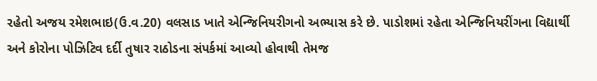રહેતો અજય રમેશભાઇ(ઉ.વ.20) વલસાડ ખાતે એન્જિનિયરીગનો અભ્યાસ કરે છે. પાડોશમાં રહેતા એન્જિનિયરીંગના વિદ્યાર્થી અને કોરોના પોઝિટિવ દર્દી તુષાર રાઠોડના સંપર્કમાં આવ્યો હોવાથી તેમજ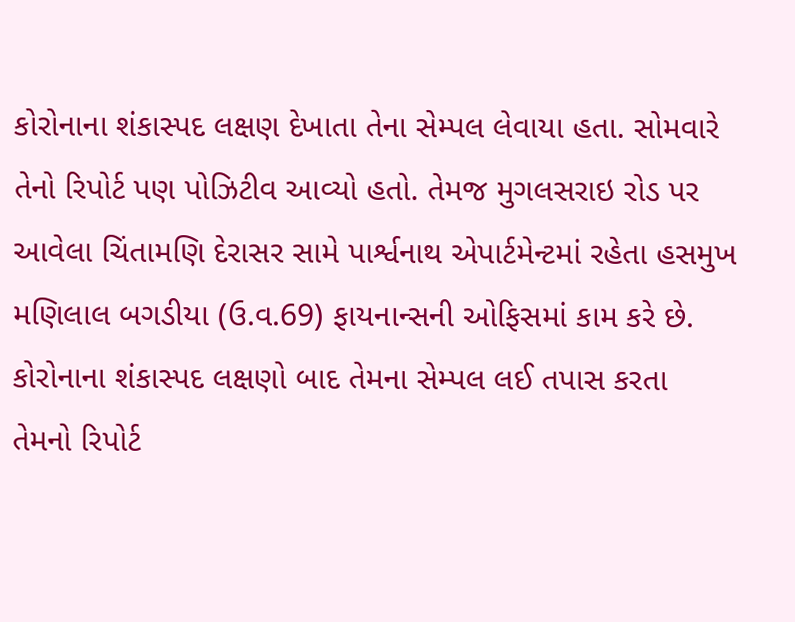કોરોનાના શંકાસ્પદ લક્ષણ દેખાતા તેના સેમ્પલ લેવાયા હતા. સોમવારે તેનો ‌રિપોર્ટ પણ પો‌ઝિટીવ આવ્યો હતો. તેમજ મુગલસરાઇ રોડ પર આવેલા ‌ચિંતામ‌ણિ દેરાસર સામે પાર્શ્વનાથ એપાર્ટમેન્ટમાં રહેતા હસમુખ મ‌ણિલાલ બગડીયા (ઉ.વ.69) ફાયનાન્સની ઓફિસમાં કામ કરે છે. કોરોનાના શંકાસ્પદ લક્ષણો બાદ તેમના સેમ્પલ લઈ તપાસ કરતા તેમનો ‌રિપોર્ટ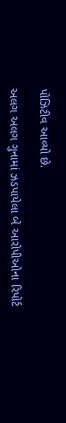પો‌ઝિટીવ આવ્યો છે.

અલગ અલગ ગુનામાં ઝડપાયેલા બે આરોપીઓના રિપોર્ટ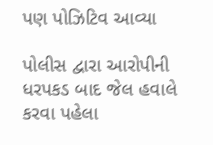પણ પોઝિટિવ આવ્યા

પોલીસ દ્વારા આરોપીની ધરપકડ બાદ જેલ હવાલે કરવા પહેલા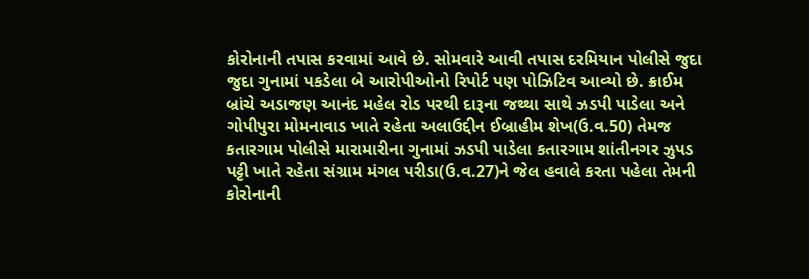કોરોનાની તપાસ કરવામાં આવે છે. સોમવારે આવી તપાસ દરમિયાન પોલીસે જુદા જુદા ગુનામાં પકડેલા બે આરોપીઓનો રિપોર્ટ પણ પોઝિટિવ આવ્યો છે. ક્રાઈમ બ્રાંચે અડાજણ આનંદ મહેલ રોડ પરથી દારૂના જથ્થા સાથે ઝડપી પાડેલા અને ગોપીપુરા મોમનાવાડ ખાતે રહેતા અલાઉદ્દીન ઈબ્રાહીમ શેખ(ઉ.વ.50) તેમજ કતારગામ પોલીસે મારામારીના ગુનામાં ઝડપી પાડેલા કતારગામ શાંતીનગર ઝુપડ પટ્ટી ખાતે રહેતા સંગ્રામ મંગલ પરીડા(ઉ.વ.27)ને જેલ હવાલે કરતા પહેલા તેમની કોરોનાની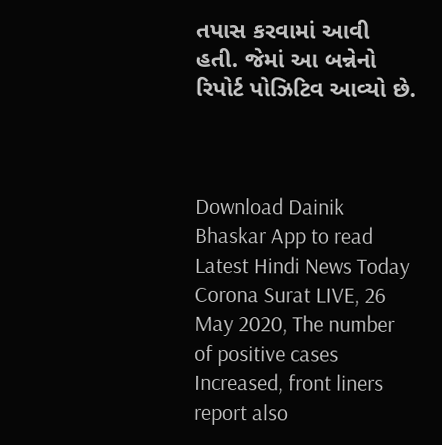તપાસ કરવામાં આવી હતી. જેમાં આ બન્નેનો રિપોર્ટ પોઝિટિવ આવ્યો છે.



Download Dainik Bhaskar App to read Latest Hindi News Today
Corona Surat LIVE, 26 May 2020, The number of positive cases Increased, front liners report also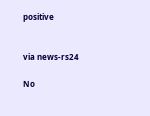positive


via news-rs24

No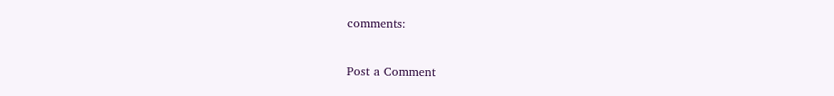comments:

Post a Comment